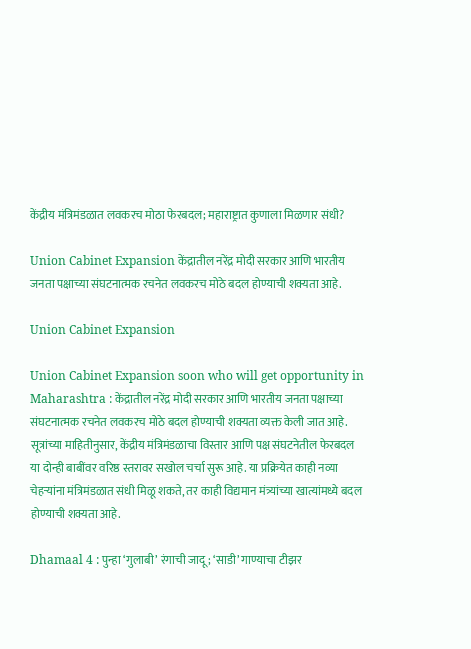केंद्रीय मंत्रिमंडळात लवकरच मोठा फेरबदल; महाराष्ट्रात कुणाला मिळणार संधी?

Union Cabinet Expansion केंद्रातील नरेंद्र मोदी सरकार आणि भारतीय जनता पक्षाच्या संघटनात्मक रचनेत लवकरच मोठे बदल होण्याची शक्यता आहे.

Union Cabinet Expansion

Union Cabinet Expansion soon who will get opportunity in Maharashtra : केंद्रातील नरेंद्र मोदी सरकार आणि भारतीय जनता पक्षाच्या संघटनात्मक रचनेत लवकरच मोठे बदल होण्याची शक्यता व्यक्त केली जात आहे. सूत्रांच्या माहितीनुसार, केंद्रीय मंत्रिमंडळाचा विस्तार आणि पक्ष संघटनेतील फेरबदल या दोन्ही बाबींवर वरिष्ठ स्तरावर सखोल चर्चा सुरू आहे. या प्रक्रियेत काही नव्या चेहऱ्यांना मंत्रिमंडळात संधी मिळू शकते, तर काही विद्यमान मंत्र्यांच्या खात्यांमध्ये बदल होण्याची शक्यता आहे.

Dhamaal 4 : पुन्हा ‘गुलाबी’ रंगाची जादू; ‘साडी’ गाण्याचा टीझर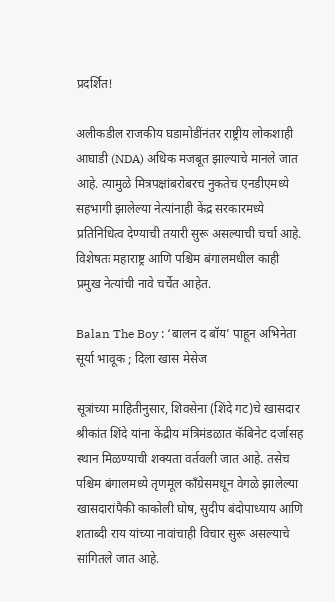प्रदर्शित!

अलीकडील राजकीय घडामोडींनंतर राष्ट्रीय लोकशाही आघाडी (NDA) अधिक मजबूत झाल्याचे मानले जात आहे. त्यामुळे मित्रपक्षांबरोबरच नुकतेच एनडीएमध्ये सहभागी झालेल्या नेत्यांनाही केंद्र सरकारमध्ये प्रतिनिधित्व देण्याची तयारी सुरू असल्याची चर्चा आहे. विशेषतः महाराष्ट्र आणि पश्चिम बंगालमधील काही प्रमुख नेत्यांची नावे चर्चेत आहेत.

Balan The Boy : ‘बालन द बॉय’ पाहून अभिनेता सूर्या भावूक ; दिला खास मेसेज

सूत्रांच्या माहितीनुसार, शिवसेना (शिंदे गट)चे खासदार श्रीकांत शिंदे यांना केंद्रीय मंत्रिमंडळात कॅबिनेट दर्जासह स्थान मिळण्याची शक्यता वर्तवली जात आहे. तसेच पश्चिम बंगालमध्ये तृणमूल काँग्रेसमधून वेगळे झालेल्या खासदारांपैकी काकोली घोष, सुदीप बंदोपाध्याय आणि शताब्दी राय यांच्या नावांचाही विचार सुरू असल्याचे सांगितले जात आहे.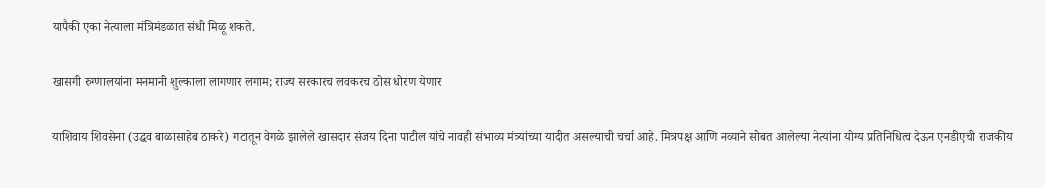यापैकी एका नेत्याला मंत्रिमंडळात संधी मिळू शकते.

खासगी रुग्णालयांना मनमानी शुल्काला लागणार लगाम; राज्य सरकारच लवकरच ठोस धोरण येणार

याशिवाय शिवसेना (उद्धव बाळासाहेब ठाकरे) गटातून वेगळे झालेले खासदार संजय दिना पाटील यांचे नावही संभाव्य मंत्र्यांच्या यादीत असल्याची चर्चा आहे. मित्रपक्ष आणि नव्याने सोबत आलेल्या नेत्यांना योग्य प्रतिनिधित्व देऊन एनडीएची राजकीय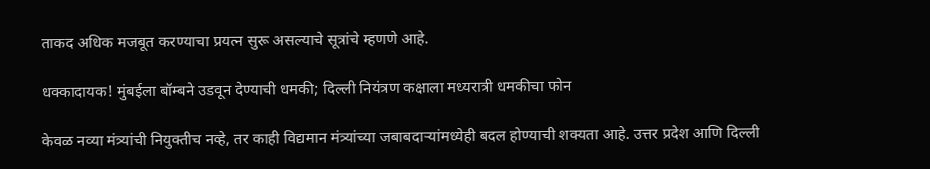ताकद अधिक मजबूत करण्याचा प्रयत्न सुरू असल्याचे सूत्रांचे म्हणणे आहे.

धक्कादायक! मुंबईला बॉम्बने उडवून देण्याची धमकी; दिल्ली नियंत्रण कक्षाला मध्यरात्री धमकीचा फोन

केवळ नव्या मंत्र्यांची नियुक्तीच नव्हे, तर काही विद्यमान मंत्र्यांच्या जबाबदाऱ्यांमध्येही बदल होण्याची शक्यता आहे. उत्तर प्रदेश आणि दिल्ली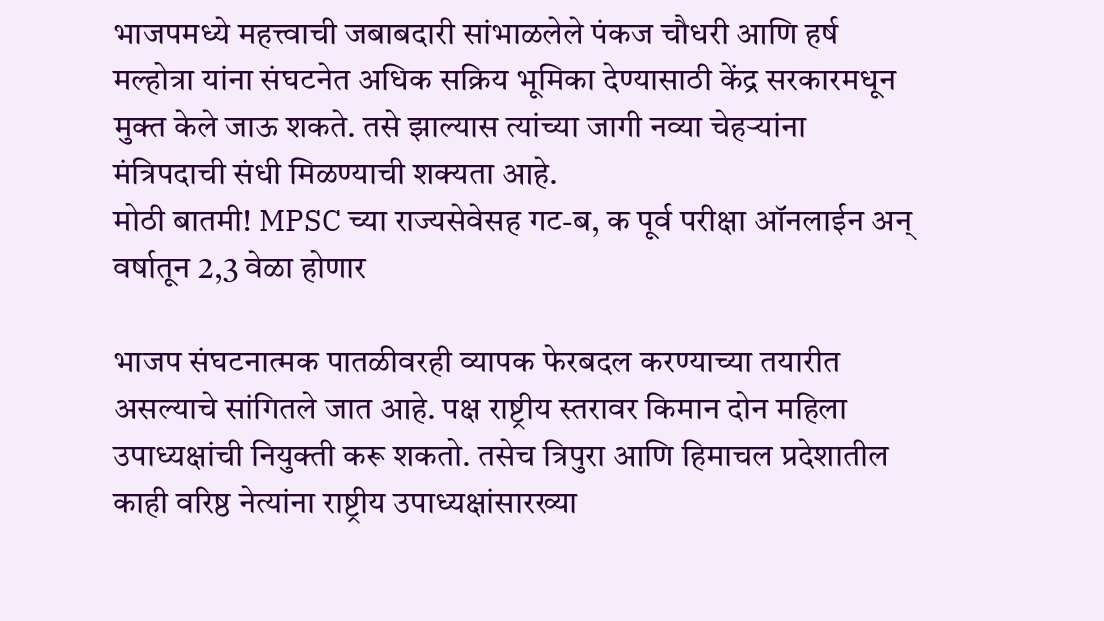भाजपमध्ये महत्त्वाची जबाबदारी सांभाळलेले पंकज चौधरी आणि हर्ष मल्होत्रा यांना संघटनेत अधिक सक्रिय भूमिका देण्यासाठी केंद्र सरकारमधून मुक्त केले जाऊ शकते. तसे झाल्यास त्यांच्या जागी नव्या चेहऱ्यांना मंत्रिपदाची संधी मिळण्याची शक्यता आहे.
मोठी बातमी! MPSC च्या राज्यसेवेसह गट-ब, क पूर्व परीक्षा ऑनलाईन अन् वर्षातून 2,3 वेळा होणार

भाजप संघटनात्मक पातळीवरही व्यापक फेरबदल करण्याच्या तयारीत असल्याचे सांगितले जात आहे. पक्ष राष्ट्रीय स्तरावर किमान दोन महिला उपाध्यक्षांची नियुक्ती करू शकतो. तसेच त्रिपुरा आणि हिमाचल प्रदेशातील काही वरिष्ठ नेत्यांना राष्ट्रीय उपाध्यक्षांसारख्या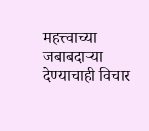महत्त्वाच्या जबाबदाऱ्या देण्याचाही विचार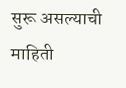सुरू असल्याची माहिती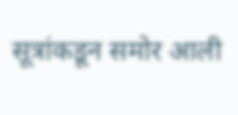सूत्रांकडून समोर आली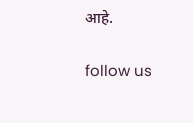आहे.

follow us